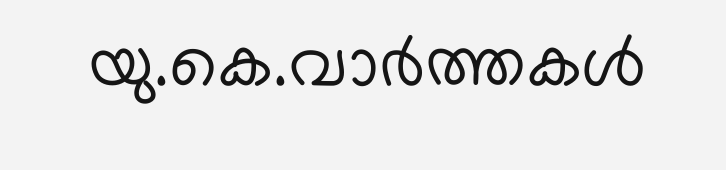യു.കെ.വാര്‍ത്തകള്‍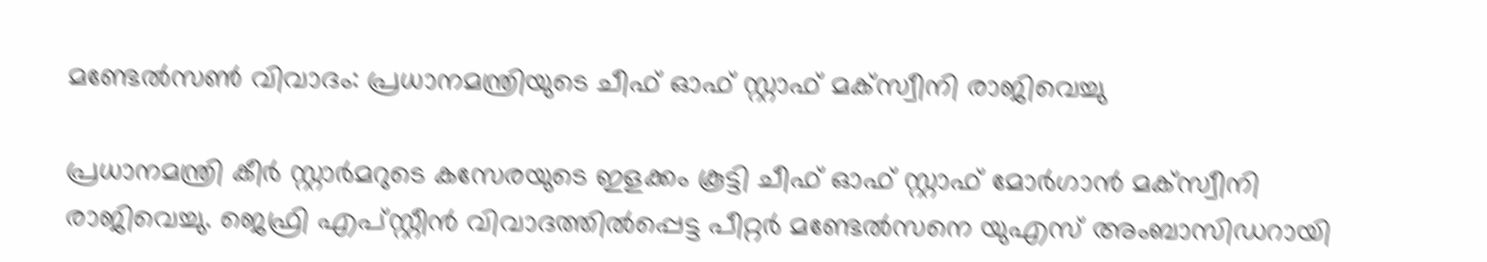മണ്ടേല്‍സണ്‍ വിവാദം: പ്രധാനമന്ത്രിയുടെ ചീഫ് ഓഫ് സ്റ്റാഫ് മക്‌സ്വീനി രാജിവെച്ചു

പ്രധാനമന്ത്രി കീര്‍ സ്റ്റാര്‍മറുടെ കസേരയുടെ ഇളക്കം കൂട്ടി ചീഫ് ഓഫ് സ്റ്റാഫ് മോര്‍ഗാന്‍ മക്‌സ്വീനി രാജിവെച്ചു. ജെഫ്രി എപ്സ്റ്റീന്‍ വിവാദത്തില്‍പ്പെട്ട പീറ്റര്‍ മണ്ടേല്‍സനെ യുഎസ് അംബാസിഡറായി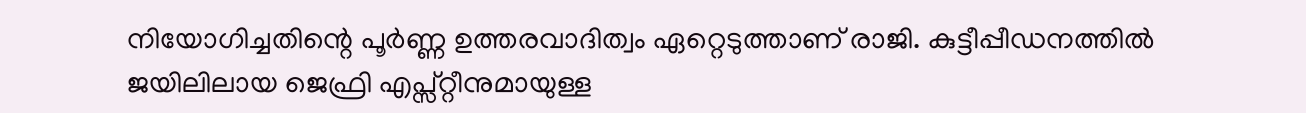നിയോഗിച്ചതിന്റെ പൂര്‍ണ്ണ ഉത്തരവാദിത്വം ഏറ്റെടുത്താണ് രാജി. കുട്ടീപ്പീഡനത്തില്‍ ജയിലിലായ ജെഫ്രി എപ്സ്റ്റീനുമായുള്ള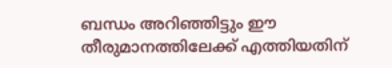ബന്ധം അറിഞ്ഞിട്ടും ഈ തീരുമാനത്തിലേക്ക് എത്തിയതിന്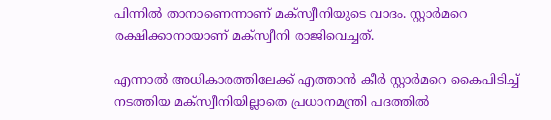പിന്നില്‍ താനാണെന്നാണ് മക്‌സ്വീനിയുടെ വാദം. സ്റ്റാര്‍മറെ രക്ഷിക്കാനായാണ് മക്‌സ്വീനി രാജിവെച്ചത്.

എന്നാല്‍ അധികാരത്തിലേക്ക് എത്താന്‍ കീര്‍ സ്റ്റാര്‍മറെ കൈപിടിച്ച് നടത്തിയ മക്‌സ്വീനിയില്ലാതെ പ്രധാനമന്ത്രി പദത്തില്‍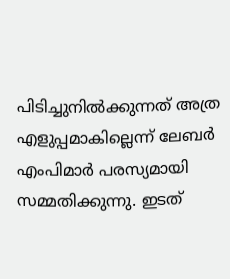പിടിച്ചുനില്‍ക്കുന്നത് അത്ര എളുപ്പമാകില്ലെന്ന് ലേബര്‍ എംപിമാര്‍ പരസ്യമായി സമ്മതിക്കുന്നു. ഇടത്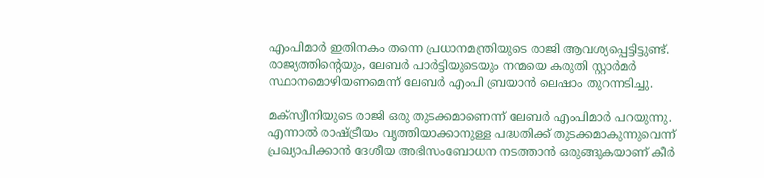എംപിമാര്‍ ഇതിനകം തന്നെ പ്രധാനമന്ത്രിയുടെ രാജി ആവശ്യപ്പെട്ടിട്ടുണ്ട്. രാജ്യത്തിന്റെയും, ലേബര്‍ പാര്‍ട്ടിയുടെയും നന്മയെ കരുതി സ്റ്റാര്‍മര്‍ സ്ഥാനമൊഴിയണമെന്ന് ലേബര്‍ എംപി ബ്രയാന്‍ ലെഷാം തുറന്നടിച്ചു.

മക്‌സ്വീനിയുടെ രാജി ഒരു തുടക്കമാണെന്ന് ലേബര്‍ എംപിമാര്‍ പറയുന്നു. എന്നാല്‍ രാഷ്ട്രീയം വൃത്തിയാക്കാനുള്ള പദ്ധതിക്ക് തുടക്കമാകുന്നുവെന്ന് പ്രഖ്യാപിക്കാന്‍ ദേശീയ അഭിസംബോധന നടത്താന്‍ ഒരുങ്ങുകയാണ് കീര്‍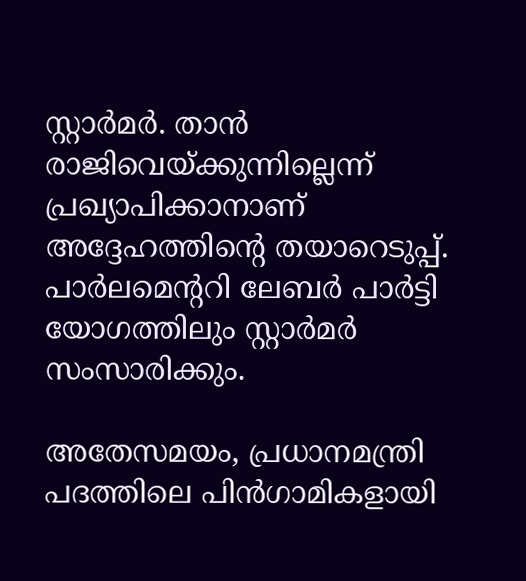സ്റ്റാര്‍മര്‍. താന്‍ രാജിവെയ്ക്കുന്നില്ലെന്ന് പ്രഖ്യാപിക്കാനാണ് അദ്ദേഹത്തിന്റെ തയാറെടുപ്പ്. പാര്‍ലമെന്ററി ലേബര്‍ പാര്‍ട്ടി യോഗത്തിലും സ്റ്റാര്‍മര്‍ സംസാരിക്കും.

അതേസമയം, പ്രധാനമന്ത്രി പദത്തിലെ പിന്‍ഗാമികളായി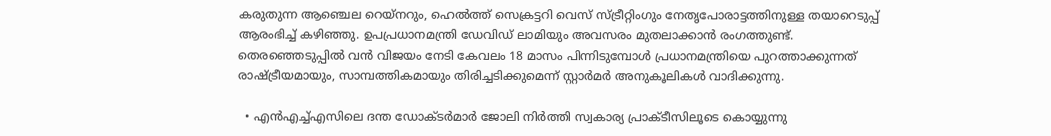കരുതുന്ന ആഞ്ചെല റെയ്‌നറും, ഹെല്‍ത്ത് സെക്രട്ടറി വെസ് സ്ട്രീറ്റിംഗും നേതൃപോരാട്ടത്തിനുള്ള തയാറെടുപ്പ് ആരംഭിച്ച് കഴിഞ്ഞു. ഉപപ്രധാനമന്ത്രി ഡേവിഡ് ലാമിയും അവസരം മുതലാക്കാന്‍ രംഗത്തുണ്ട്. തെരഞ്ഞെടുപ്പില്‍ വന്‍ വിജയം നേടി കേവലം 18 മാസം പിന്നിടുമ്പോള്‍ പ്രധാനമന്ത്രിയെ പുറത്താക്കുന്നത് രാഷ്ട്രീയമായും, സാമ്പത്തികമായും തിരിച്ചടിക്കുമെന്ന് സ്റ്റാര്‍മര്‍ അനുകൂലികള്‍ വാദിക്കുന്നു.

  • എന്‍എച്ച്എസിലെ ദന്ത ഡോക്ടര്‍മാര്‍ ജോലി നിര്‍ത്തി സ്വകാര്യ പ്രാക്ടീസിലൂടെ കൊയ്യുന്നു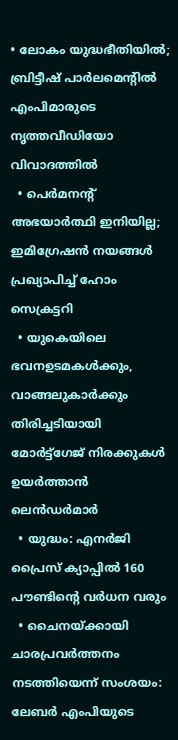• ലോകം യുദ്ധഭീതിയില്‍; ബ്രിട്ടീഷ് പാര്‍ലമെന്റില്‍ എംപിമാരുടെ നൃത്തവീഡിയോ വിവാദത്തില്‍
  • പെര്‍മനന്റ് അഭയാര്‍ത്ഥി ഇനിയില്ല; ഇമിഗ്രേഷന്‍ നയങ്ങള്‍ പ്രഖ്യാപിച്ച് ഹോം സെക്രട്ടറി
  • യുകെയിലെ ഭവനഉടമകള്‍ക്കും, വാങ്ങലുകാര്‍ക്കും തിരിച്ചടിയായി മോര്‍ട്ട്‌ഗേജ് നിരക്കുകള്‍ ഉയര്‍ത്താന്‍ ലെന്‍ഡര്‍മാര്‍
  • യുദ്ധം: എനര്‍ജി പ്രൈസ് ക്യാപ്പില്‍ 160 പൗണ്ടിന്റെ വര്‍ധന വരും
  • ചൈനയ്ക്കായി ചാരപ്രവര്‍ത്തനം നടത്തിയെന്ന് സംശയം: ലേബര്‍ എംപിയുടെ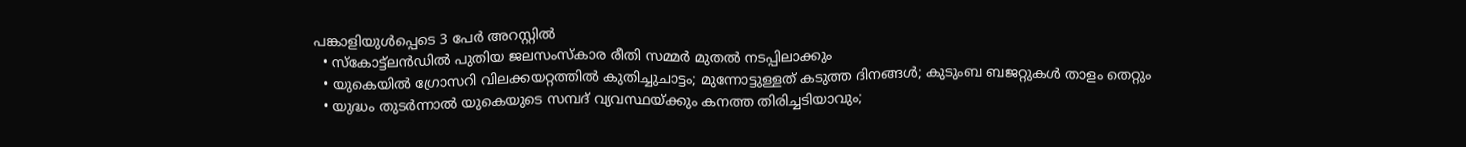പങ്കാളിയുള്‍പ്പെടെ 3 പേര്‍ അറസ്റ്റില്‍
  • സ്‌കോട്ട്‌ലന്‍ഡില്‍ പുതിയ ജലസംസ്‌കാര രീതി സമ്മര്‍ മുതല്‍ നടപ്പിലാക്കും
  • യുകെയില്‍ ഗ്രോസറി വിലക്കയറ്റത്തില്‍ കുതിച്ചുചാട്ടം; മുന്നോട്ടുള്ളത് കടുത്ത ദിനങ്ങള്‍; കുടുംബ ബജറ്റുകള്‍ താളം തെറ്റും
  • യുദ്ധം തുടര്‍ന്നാല്‍ യുകെയുടെ സമ്പദ് വ്യവസ്ഥയ്ക്കും കനത്ത തിരിച്ചടിയാവും;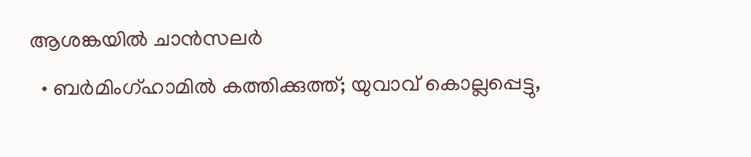ആശങ്കയില്‍ ചാന്‍സലര്‍
  • ബര്‍മിംഗ്ഹാമില്‍ കത്തിക്കുത്ത്; യുവാവ് കൊല്ലപ്പെട്ടു,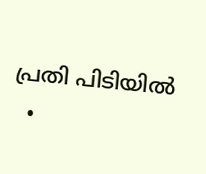പ്രതി പിടിയില്‍
  •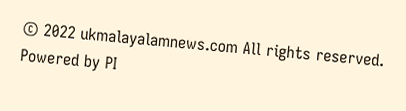© 2022 ukmalayalamnews.com All rights reserved. Powered by PI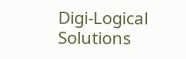Digi-Logical Solutions